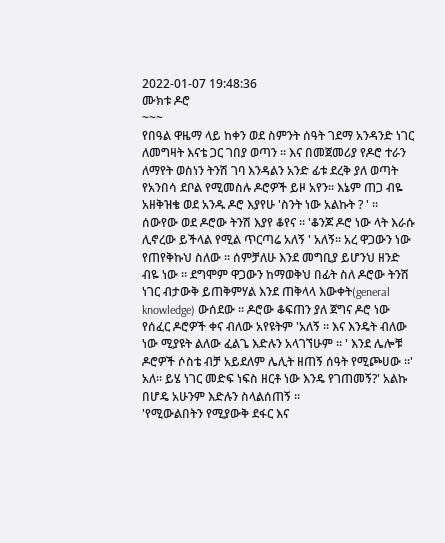2022-01-07 19:48:36
ሙክቱ ዶሮ
~~~
የበዓል ዋዜማ ላይ ከቀን ወደ ስምንት ሰዓት ገደማ አንዳንድ ነገር ለመግዛት እናቴ ጋር ገበያ ወጣን ። እና በመጀመሪያ የዶሮ ተራን ለማየት ወስነን ትንሽ ገባ እንዳልን አንድ ፊቱ ደረቅ ያለ ወጣት የአንበሳ ደቦል የሚመስሉ ዶሮዎች ይዞ አየን። እኔም ጠጋ ብዬ አዘቅዝቄ ወደ አንዱ ዶሮ እያየሁ 'ስንት ነው አልኩት ? ' ። ሰውየው ወደ ዶሮው ትንሽ እያየ ቆየና ። 'ቆንጆ ዶሮ ነው ላት እራሱ ሊኖረው ይችላል የሚል ጥርጣሬ አለኝ ' አለኝ። አረ ዋጋውን ነው የጠየቅኩህ ስለው ። ሰምቻለሁ እንደ መግቢያ ይሆንህ ዘንድ ብዬ ነው ። ደግሞም ዋጋውን ከማወቅህ በፊት ስለ ዶሮው ትንሽ ነገር ብታውቅ ይጠቅምሃል እንደ ጠቅላላ እውቀት(general knowledge) ውሰደው ። ዶሮው ቆፍጠን ያለ ጀግና ዶሮ ነው የሰፈር ዶሮዎች ቀና ብለው አየዩትም 'አለኝ ። እና እንዴት ብለው ነው ሚያዩት ልለው ፈልጌ እድሉን አላገኘሁም ። ' እንደ ሌሎቹ ዶሮዎች ሶስቴ ብቻ አይደለም ሌሊት ዘጠኝ ሰዓት የሚጮሀው ።' አለ። ይሄ ነገር መድፍ ነፍስ ዘርቶ ነው እንዴ የገጠመኝ?' አልኩ በሆዴ አሁንም እድሉን ስላልሰጠኝ ።
'የሚውልበትን የሚያውቅ ደፋር እና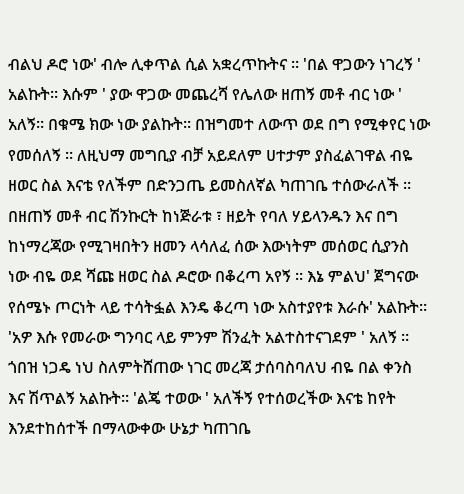ብልህ ዶሮ ነው' ብሎ ሊቀጥል ሲል አቋረጥኩትና ። 'በል ዋጋውን ነገረኝ ' አልኩት። እሱም ' ያው ዋጋው መጨረሻ የሌለው ዘጠኝ መቶ ብር ነው ' አለኝ። በቁሜ ክው ነው ያልኩት። በዝግመተ ለውጥ ወደ በግ የሚቀየር ነው የመሰለኝ ። ለዚህማ መግቢያ ብቻ አይደለም ሀተታም ያስፈልገዋል ብዬ ዘወር ስል እናቴ የለችም በድንጋጤ ይመስለኛል ካጠገቤ ተሰውራለች ። በዘጠኝ መቶ ብር ሽንኩርት ከነጅራቱ ፣ ዘይት የባለ ሃይላንዱን እና በግ ከነማረጃው የሚገዛበትን ዘመን ላሳለፈ ሰው እውነትም መሰወር ሲያንስ ነው ብዬ ወደ ሻጩ ዘወር ስል ዶሮው በቆረጣ አየኝ ። እኔ ምልህ' ጀግናው የሰሜኑ ጦርነት ላይ ተሳትፏል እንዴ ቆረጣ ነው አስተያየቱ እራሱ' አልኩት። 'አዎ እሱ የመራው ግንባር ላይ ምንም ሽንፈት አልተስተናገደም ' አለኝ ። ጎበዝ ነጋዴ ነህ ስለምትሸጠው ነገር መረጃ ታሰባስባለህ ብዬ በል ቀንስ እና ሽጥልኝ አልኩት። 'ልጄ ተወው ' አለችኝ የተሰወረችው እናቴ ከየት እንደተከሰተች በማላውቀው ሁኔታ ካጠገቤ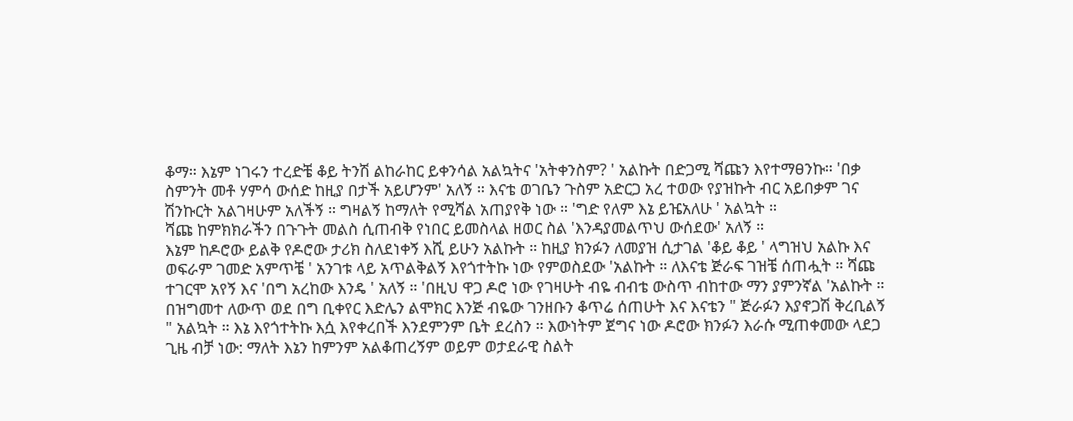ቆማ። እኔም ነገሩን ተረድቼ ቆይ ትንሽ ልከራከር ይቀንሳል አልኳትና 'አትቀንስም? ' አልኩት በድጋሚ ሻጩን እየተማፀንኩ። 'በቃ ስምንት መቶ ሃምሳ ውሰድ ከዚያ በታች አይሆንም' አለኝ ። እናቴ ወገቤን ጉስም አድርጋ አረ ተወው የያዝኩት ብር አይበቃም ገና ሽንኩርት አልገዛሁም አለችኝ ። ግዛልኝ ከማለት የሚሻል አጠያየቅ ነው ። 'ግድ የለም እኔ ይዤአለሁ ' አልኳት ።
ሻጩ ከምክክራችን በጉጉት መልስ ሲጠብቅ የነበር ይመስላል ዘወር ስል 'እንዳያመልጥህ ውሰደው' አለኝ ።
እኔም ከዶሮው ይልቅ የዶሮው ታሪክ ስለደነቀኝ እሺ ይሁን አልኩት ። ከዚያ ክንፉን ለመያዝ ሲታገል 'ቆይ ቆይ ' ላግዝህ አልኩ እና ወፍራም ገመድ አምጥቼ ' አንገቱ ላይ አጥልቅልኝ እየጎተትኩ ነው የምወስደው 'አልኩት ። ለእናቴ ጅራፍ ገዝቼ ሰጠሗት ። ሻጩ ተገርሞ አየኝ እና 'በግ አረከው እንዴ ' አለኝ ። 'በዚህ ዋጋ ዶሮ ነው የገዛሁት ብዬ ብብቴ ውስጥ ብከተው ማን ያምንኛል 'አልኩት ። በዝግመተ ለውጥ ወደ በግ ቢቀየር እድሌን ልሞክር እንጅ ብዬው ገንዘቡን ቆጥሬ ሰጠሁት እና እናቴን " ጅራፉን እያኖጋሽ ቅረቢልኝ " አልኳት ። እኔ እየጎተትኩ እሷ እየቀረበች እንደምንም ቤት ደረስን ። እውነትም ጀግና ነው ዶሮው ክንፉን እራሱ ሚጠቀመው ላደጋ ጊዜ ብቻ ነው: ማለት እኔን ከምንም አልቆጠረኝም ወይም ወታደራዊ ስልት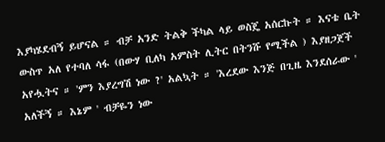እያካሄደብኝ ይሆናል ። ብቻ አንድ ትልቅ ችካል ላይ ወስጄ አሰርኩት ። እናቴ ቤት ውስጥ አለ የተባለ ሳፋ (በውሃ ቢለካ አምስት ሊትር በትንሹ የሚችል ) እያዘጋጀች አየሗትና ። 'ምን እያረግሽ ነው ?' አልኳት ። 'እረደው እንጅ በጊዜ እንደሰራው ' አለችኝ ። እኔም ' ብቻዬን ነው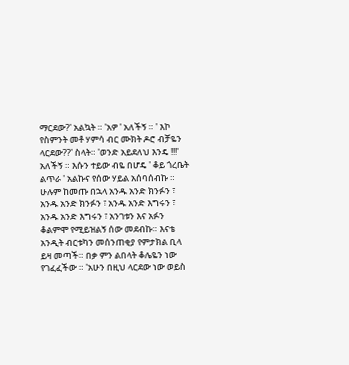ማርደው?' አልኳት ። 'አዎ ' አለችኝ ። ' እኮ የስምንት መቶ ሃምሳ ብር ሙክት ዶሮ ብቻዬን ላርደው??' ስላት። 'ወንድ አይደለህ እንዴ !!!' አለችኝ ። እሱን ተይው ብዬ በሆዴ ' ቆይ ጎረቤት ልጥራ ' አልኩና የሰው ሃይል አሰባሰብኩ ። ሁሉም ከመጡ በኋላ አንዱ አንድ ክንፉን ፣ አንዱ አንድ ክንፉን ፣ አንዱ አንድ እግሩን ፣ አንዱ አንድ እግሩን ፣ አንገቱን እና አፉን ቆልምሞ የሚይዝልኝ ሰው መደብኩ። እናቴ አንዲት ብርቱካን መሰንጠቂያ የምታክል ቢላ ይዛ መጣች። በቃ ምን ልበላት ቆሌዬን ነው የገፈፈችው ። 'አሁን በዚህ ላርደው ነው ወይስ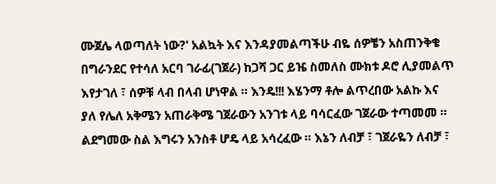ሙጀሌ ላወጣለት ነው?' አልኳት እና እንዳያመልጣችሁ ብዬ ሰዎቼን አስጠንቅቄ በግራንደር የተሳለ አርባ ገራፊ(ገጀራ) ከጋሻ ጋር ይዤ ስመለስ ሙክቱ ዶሮ ሊያመልጥ እየታገለ ፣ ሰዎቹ ላብ በላብ ሆነዋል ። እንዴ!!! እሄንማ ቶሎ ልጥረበው አልኩ እና ያለ የሌለ አቅሜን አጠራቅሜ ገጀራውን አንገቱ ላይ ባሳርፈው ገጀራው ተጣመመ ። ልደግመው ስል እግሩን አንስቶ ሆዴ ላይ አሳረፈው ። እኔን ለብቻ ፣ ገጀራዬን ለብቻ ፣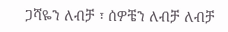ጋሻዬን ለብቻ ፣ ሰዎቼን ለብቻ ለብቻ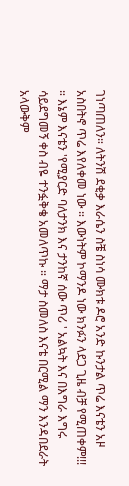ገነጣጠለን። ለትንሽ ደቂቃ እራሴን ስቼ ስነሳ ሙክቱ ዶሮ አንድ ኩንታል ጥሬ እናቴን አዞ አስበትኖ ጥሬ እየለቀመ ነው ። እውነትም ኮማንዶ ነው ክንፉን ላደጋ ጊዜ ብቻ የሚጠቀም!!! ። እኔም እናቴን 'የሚያርድ ባለታንክ እና ታንከኛ ሰው ጥሪ ' አልኳት እና በእግራ እግሩ ሳይደግመኝ ቀስ ብዬ ተንፏቅቄ አመለጥኩ ። ማታ ስመለስ እናቴ በርሚል ማን እንዳበደራት አላውቅም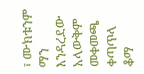፣ ሙክቱንም ማን እንዳረደው አላውቅም መቀመጫ ቀጣጥላ ቆማ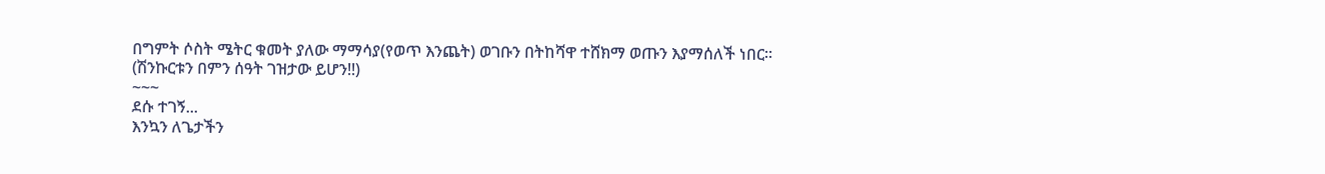በግምት ሶስት ሜትር ቁመት ያለው ማማሳያ(የወጥ እንጨት) ወገቡን በትከሻዋ ተሸክማ ወጡን እያማሰለች ነበር።
(ሽንኩርቱን በምን ሰዓት ገዝታው ይሆን!!)
~~~
ደሱ ተገኝ...
እንኳን ለጌታችን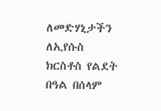ለመድሃኒታችን ለኢየሱስ ክርስቶስ የልደት በዓል በሰላም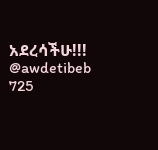አደረሳችሁ!!!
@awdetibeb
725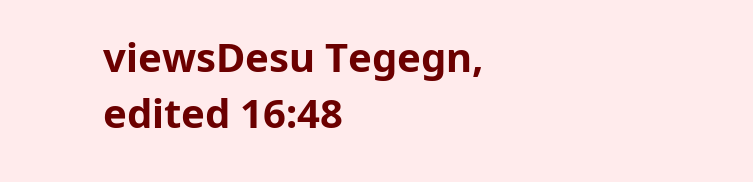viewsDesu Tegegn, edited 16:48